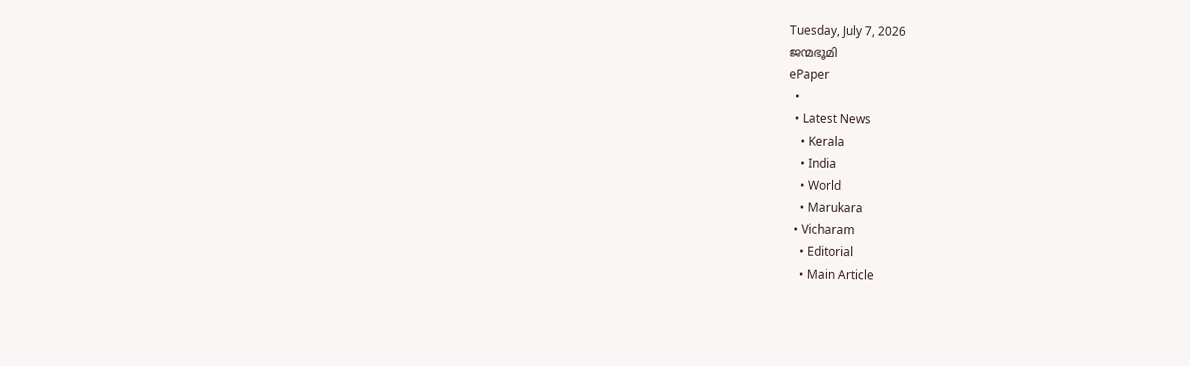Tuesday, July 7, 2026
ജന്മഭൂമി
ePaper
  •
  • Latest News
    • Kerala
    • India
    • World
    • Marukara
  • Vicharam
    • Editorial
    • Main Article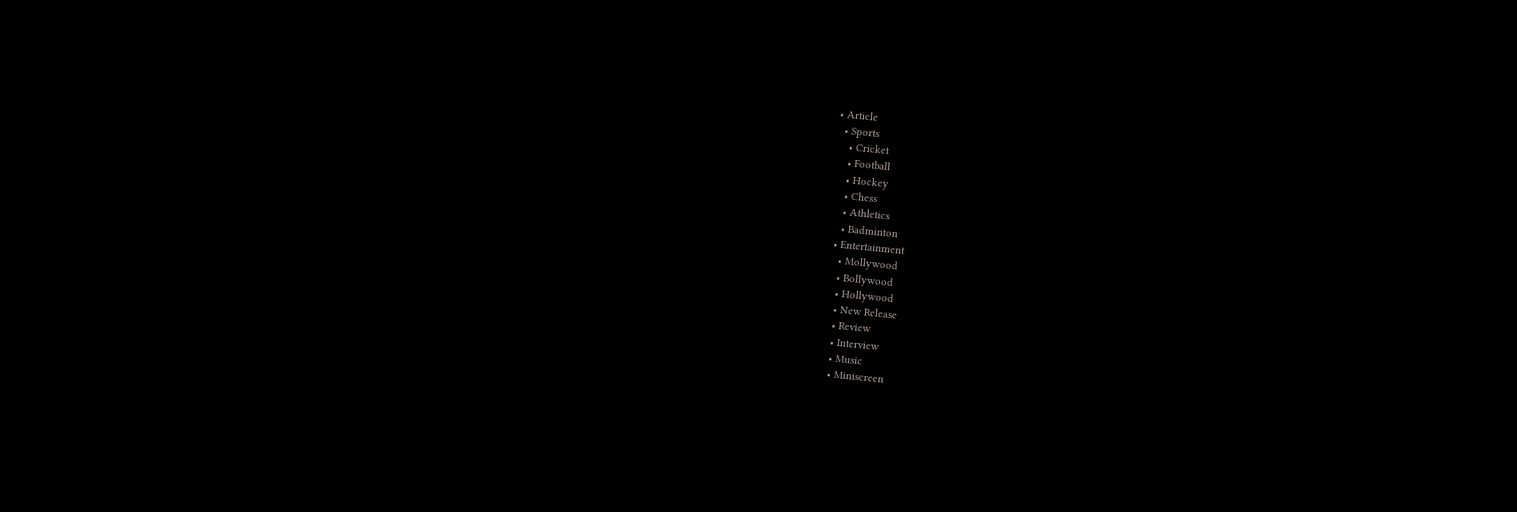• Article
  • Sports
    • Cricket
    • Football
    • Hockey
    • Chess
    • Athletics
    • Badminton
  • Entertainment
    • Mollywood
    • Bollywood
    • Hollywood
    • New Release
    • Review
    • Interview
    • Music
    • Miniscreen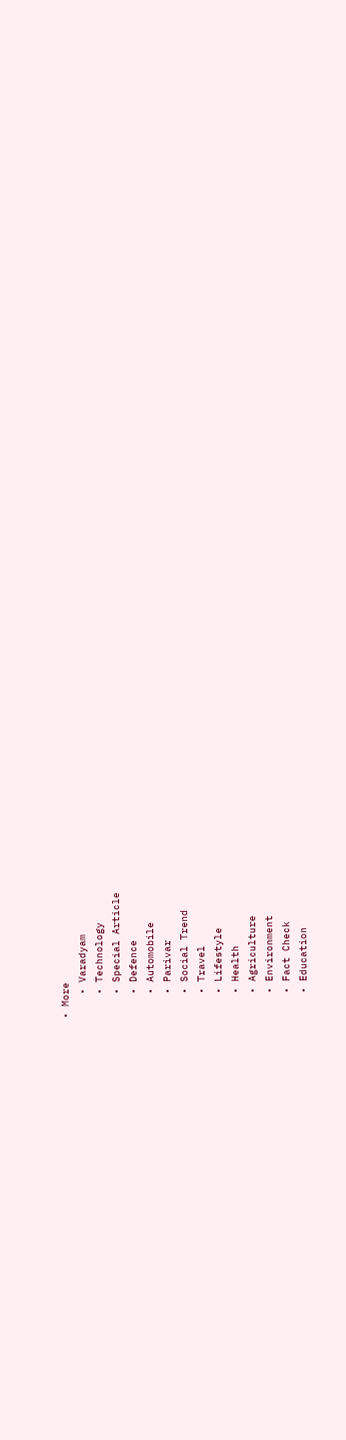• More
    • Varadyam
    • Technology
    • Special Article
    • Defence
    • Automobile
    • Parivar
    • Social Trend
    • Travel
    • Lifestyle
    • Health
    • Agriculture
    • Environment
    • Fact Check
    • Education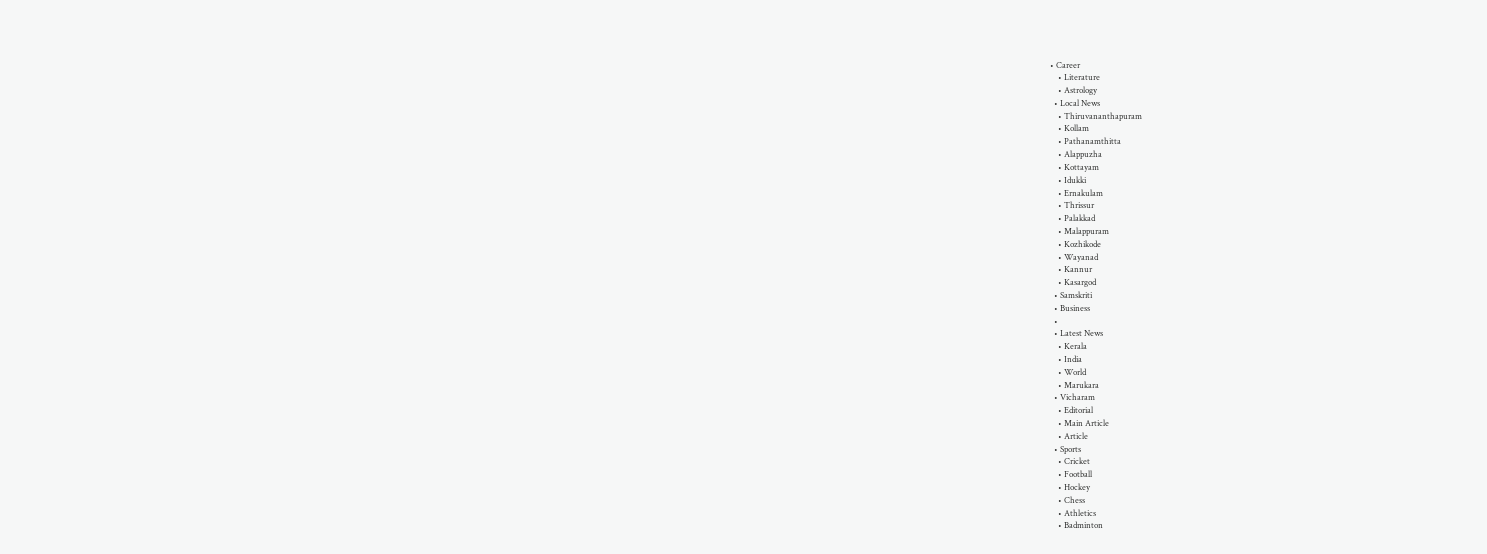• Career
    • Literature
    • Astrology
  • Local News
    • Thiruvananthapuram
    • Kollam
    • Pathanamthitta
    • Alappuzha
    • Kottayam
    • Idukki
    • Ernakulam
    • Thrissur
    • Palakkad
    • Malappuram
    • Kozhikode
    • Wayanad
    • Kannur
    • Kasargod
  • Samskriti
  • Business
  •
  • Latest News
    • Kerala
    • India
    • World
    • Marukara
  • Vicharam
    • Editorial
    • Main Article
    • Article
  • Sports
    • Cricket
    • Football
    • Hockey
    • Chess
    • Athletics
    • Badminton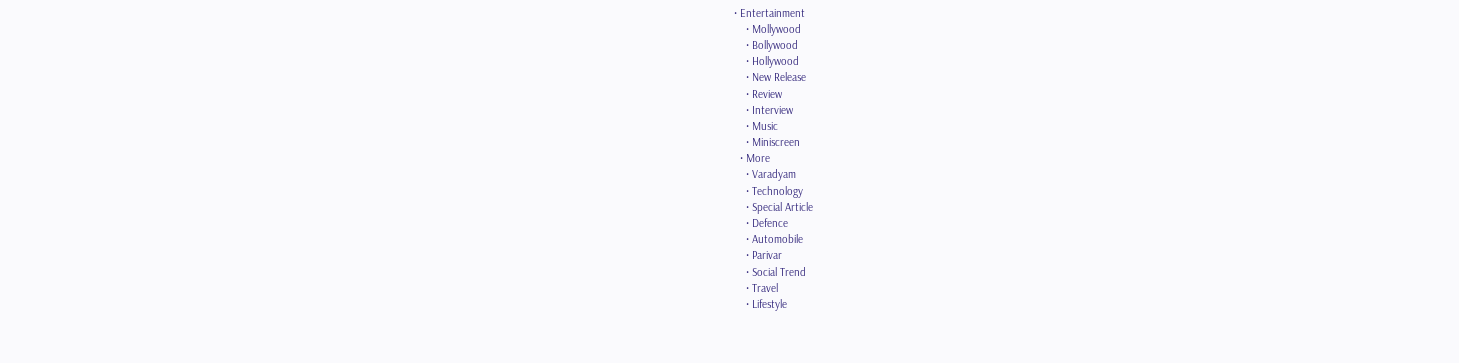• Entertainment
    • Mollywood
    • Bollywood
    • Hollywood
    • New Release
    • Review
    • Interview
    • Music
    • Miniscreen
  • More
    • Varadyam
    • Technology
    • Special Article
    • Defence
    • Automobile
    • Parivar
    • Social Trend
    • Travel
    • Lifestyle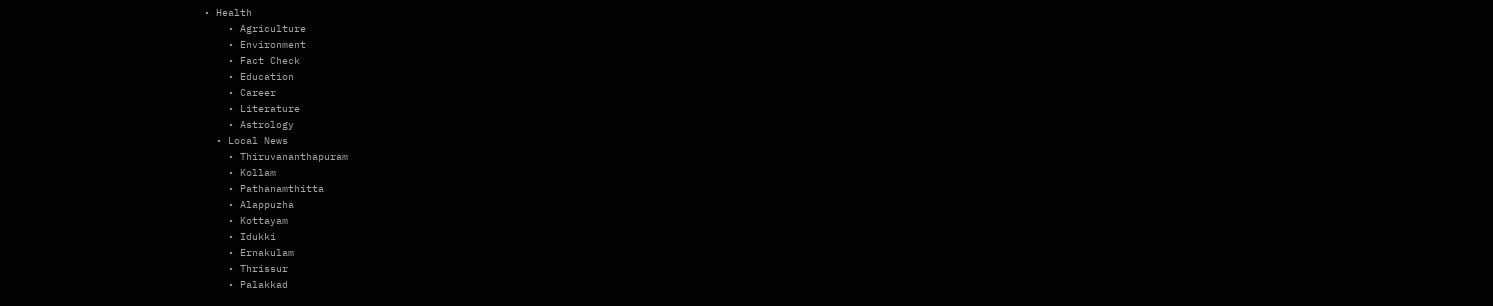• Health
    • Agriculture
    • Environment
    • Fact Check
    • Education
    • Career
    • Literature
    • Astrology
  • Local News
    • Thiruvananthapuram
    • Kollam
    • Pathanamthitta
    • Alappuzha
    • Kottayam
    • Idukki
    • Ernakulam
    • Thrissur
    • Palakkad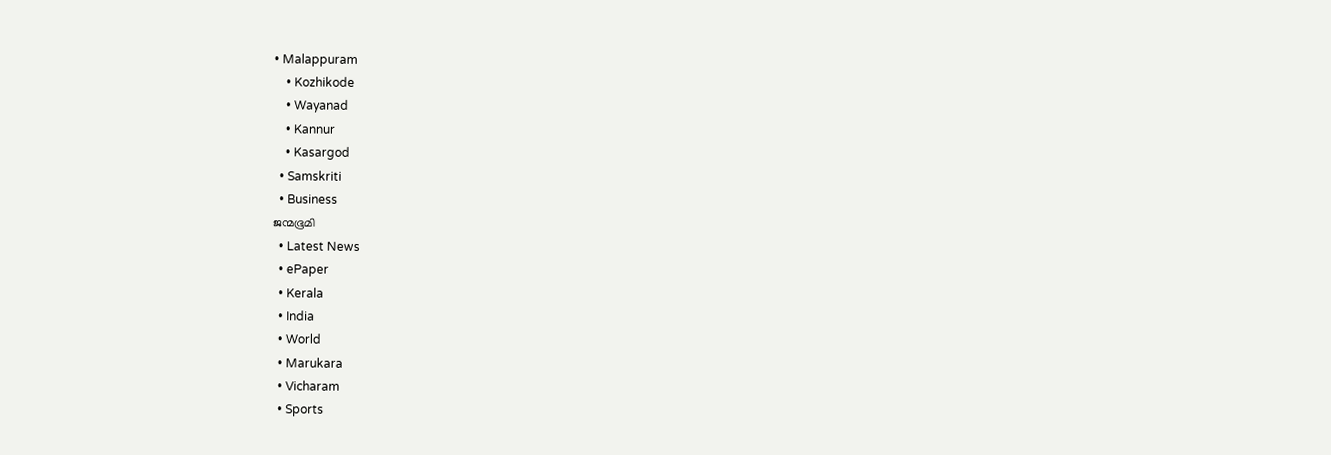• Malappuram
    • Kozhikode
    • Wayanad
    • Kannur
    • Kasargod
  • Samskriti
  • Business
ജന്മഭൂമി
  • Latest News
  • ePaper
  • Kerala
  • India
  • World
  • Marukara
  • Vicharam
  • Sports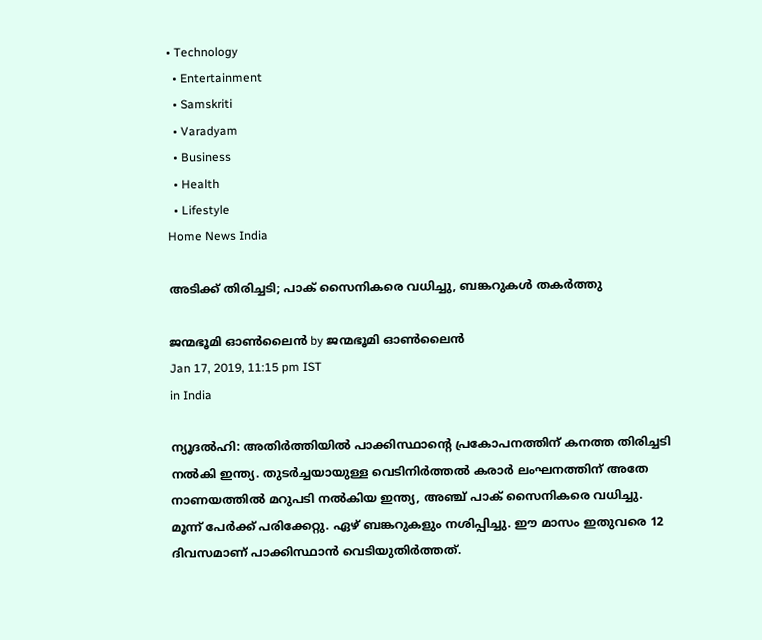• Technology
  • Entertainment
  • Samskriti
  • Varadyam
  • Business
  • Health
  • Lifestyle
Home News India

അടിക്ക് തിരിച്ചടി; പാക് സൈനികരെ വധിച്ചു, ബങ്കറുകള്‍ തകര്‍ത്തു

ജന്മഭൂമി ഓണ്‍ലൈന്‍ by ജന്മഭൂമി ഓണ്‍ലൈന്‍
Jan 17, 2019, 11:15 pm IST
in India

ന്യൂദല്‍ഹി: അതിര്‍ത്തിയില്‍ പാക്കിസ്ഥാന്റെ പ്രകോപനത്തിന് കനത്ത തിരിച്ചടി നല്‍കി ഇന്ത്യ. തുടര്‍ച്ചയായുള്ള വെടിനിര്‍ത്തല്‍ കരാര്‍ ലംഘനത്തിന് അതേ നാണയത്തില്‍ മറുപടി നല്‍കിയ ഇന്ത്യ, അഞ്ച് പാക് സൈനികരെ വധിച്ചു. മൂന്ന് പേര്‍ക്ക് പരിക്കേറ്റു. ഏഴ് ബങ്കറുകളും നശിപ്പിച്ചു. ഈ മാസം ഇതുവരെ 12 ദിവസമാണ് പാക്കിസ്ഥാന്‍ വെടിയുതിര്‍ത്തത്.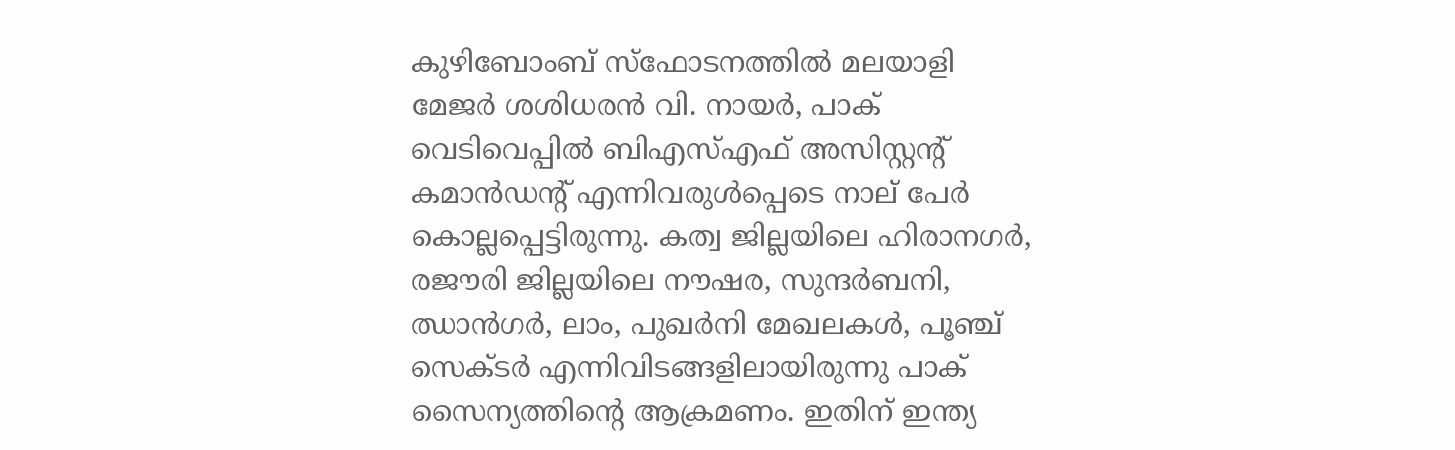കുഴിബോംബ് സ്‌ഫോടനത്തില്‍ മലയാളി മേജര്‍ ശശിധരന്‍ വി. നായര്‍, പാക് വെടിവെപ്പില്‍ ബിഎസ്എഫ് അസിസ്റ്റന്റ് കമാന്‍ഡന്റ് എന്നിവരുള്‍പ്പെടെ നാല് പേര്‍ കൊല്ലപ്പെട്ടിരുന്നു. കത്വ ജില്ലയിലെ ഹിരാനഗര്‍, രജൗരി ജില്ലയിലെ നൗഷര, സുന്ദര്‍ബനി, ഝാന്‍ഗര്‍, ലാം, പുഖര്‍നി മേഖലകള്‍, പൂഞ്ച് സെക്ടര്‍ എന്നിവിടങ്ങളിലായിരുന്നു പാക് സൈന്യത്തിന്റെ ആക്രമണം. ഇതിന് ഇന്ത്യ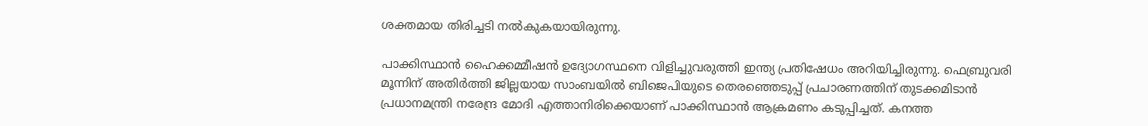ശക്തമായ തിരിച്ചടി നല്‍കുകയായിരുന്നു.

പാക്കിസ്ഥാന്‍ ഹൈക്കമ്മീഷന്‍ ഉദ്യോഗസ്ഥനെ വിളിച്ചുവരുത്തി ഇന്ത്യ പ്രതിഷേധം അറിയിച്ചിരുന്നു. ഫെബ്രുവരി മൂന്നിന് അതിര്‍ത്തി ജില്ലയായ സാംബയില്‍ ബിജെപിയുടെ തെരഞ്ഞെടുപ്പ് പ്രചാരണത്തിന് തുടക്കമിടാന്‍ പ്രധാനമന്ത്രി നരേന്ദ്ര മോദി എത്താനിരിക്കെയാണ് പാക്കിസ്ഥാന്‍ ആക്രമണം കടുപ്പിച്ചത്. കനത്ത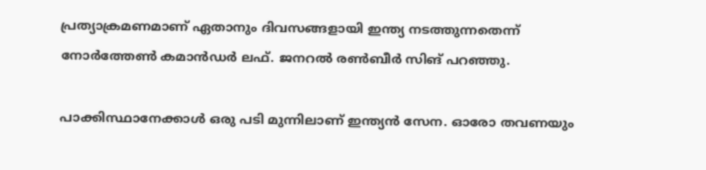പ്രത്യാക്രമണമാണ് ഏതാനും ദിവസങ്ങളായി ഇന്ത്യ നടത്തുന്നതെന്ന് നോര്‍ത്തേണ്‍ കമാന്‍ഡര്‍ ലഫ്. ജനറല്‍ രണ്‍ബീര്‍ സിങ് പറഞ്ഞു.

പാക്കിസ്ഥാനേക്കാള്‍ ഒരു പടി മുന്നിലാണ് ഇന്ത്യന്‍ സേന. ഓരോ തവണയും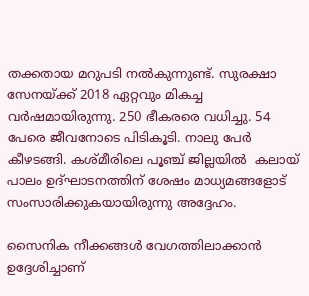തക്കതായ മറുപടി നല്‍കുന്നുണ്ട്. സുരക്ഷാ സേനയ്‌ക്ക് 2018 ഏറ്റവും മികച്ച വര്‍ഷമായിരുന്നു. 250 ഭീകരരെ വധിച്ചു. 54 പേരെ ജീവനോടെ പിടികൂടി. നാലു പേര്‍ കീഴടങ്ങി. കശ്മീരിലെ പൂഞ്ച് ജില്ലയില്‍  കലായ് പാലം ഉദ്ഘാടനത്തിന് ശേഷം മാധ്യമങ്ങളോട് സംസാരിക്കുകയായിരുന്നു അദ്ദേഹം.

സൈനിക നീക്കങ്ങള്‍ വേഗത്തിലാക്കാന്‍ ഉദ്ദേശിച്ചാണ്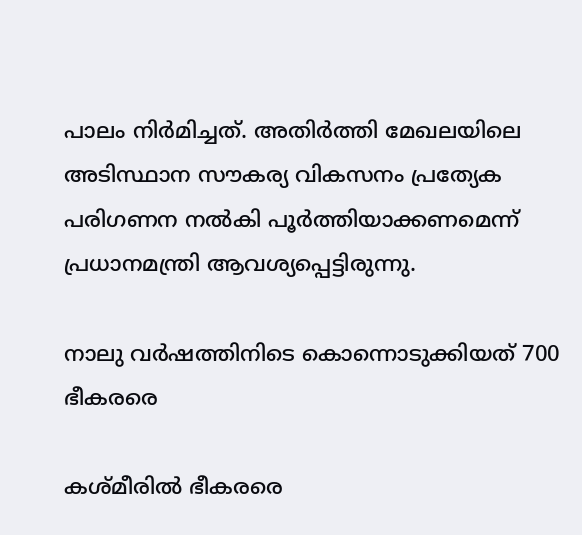പാലം നിര്‍മിച്ചത്. അതിര്‍ത്തി മേഖലയിലെ അടിസ്ഥാന സൗകര്യ വികസനം പ്രത്യേക പരിഗണന നല്‍കി പൂര്‍ത്തിയാക്കണമെന്ന് പ്രധാനമന്ത്രി ആവശ്യപ്പെട്ടിരുന്നു.

നാലു വര്‍ഷത്തിനിടെ കൊന്നൊടുക്കിയത് 700 ഭീകരരെ

കശ്മീരില്‍ ഭീകരരെ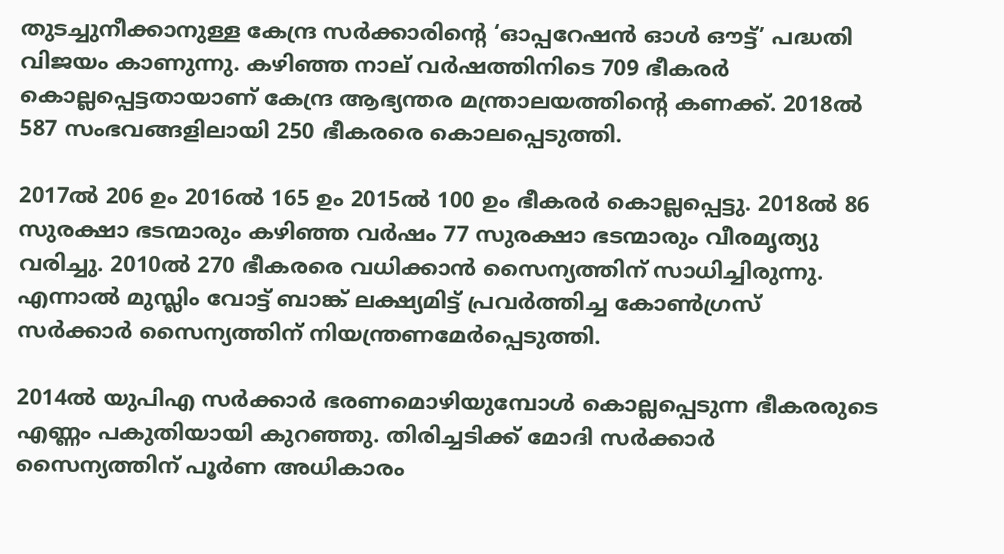തുടച്ചുനീക്കാനുള്ള കേന്ദ്ര സര്‍ക്കാരിന്റെ ‘ഓപ്പറേഷന്‍ ഓള്‍ ഔട്ട്’ പദ്ധതി വിജയം കാണുന്നു. കഴിഞ്ഞ നാല് വര്‍ഷത്തിനിടെ 709 ഭീകരര്‍ കൊല്ലപ്പെട്ടതായാണ് കേന്ദ്ര ആഭ്യന്തര മന്ത്രാലയത്തിന്റെ കണക്ക്. 2018ല്‍ 587 സംഭവങ്ങളിലായി 250 ഭീകരരെ കൊലപ്പെടുത്തി.

2017ല്‍ 206 ഉം 2016ല്‍ 165 ഉം 2015ല്‍ 100 ഉം ഭീകരര്‍ കൊല്ലപ്പെട്ടു. 2018ല്‍ 86 സുരക്ഷാ ഭടന്മാരും കഴിഞ്ഞ വര്‍ഷം 77 സുരക്ഷാ ഭടന്മാരും വീരമൃത്യു വരിച്ചു. 2010ല്‍ 270 ഭീകരരെ വധിക്കാന്‍ സൈന്യത്തിന് സാധിച്ചിരുന്നു. എന്നാല്‍ മുസ്ലിം വോട്ട് ബാങ്ക് ലക്ഷ്യമിട്ട് പ്രവര്‍ത്തിച്ച കോണ്‍ഗ്രസ് സര്‍ക്കാര്‍ സൈന്യത്തിന് നിയന്ത്രണമേര്‍പ്പെടുത്തി.

2014ല്‍ യുപിഎ സര്‍ക്കാര്‍ ഭരണമൊഴിയുമ്പോള്‍ കൊല്ലപ്പെടുന്ന ഭീകരരുടെ എണ്ണം പകുതിയായി കുറഞ്ഞു. തിരിച്ചടിക്ക് മോദി സര്‍ക്കാര്‍ സൈന്യത്തിന് പൂര്‍ണ അധികാരം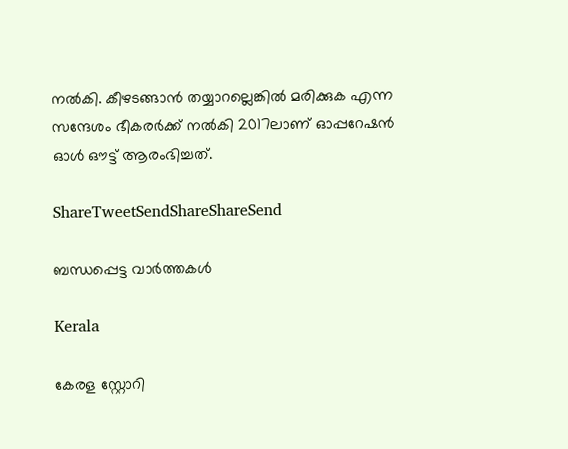നല്‍കി. കീഴടങ്ങാന്‍ തയ്യാറല്ലെങ്കില്‍ മരിക്കുക എന്ന സന്ദേശം ഭീകരര്‍ക്ക് നല്‍കി 2017ലാണ് ഓപ്പറേഷന്‍ ഓള്‍ ഔട്ട് ആരംഭിച്ചത്.

ShareTweetSendShareShareSend

ബന്ധപ്പെട്ട വാര്‍ത്തകള്‍

Kerala

കേരള സ്റ്റോറി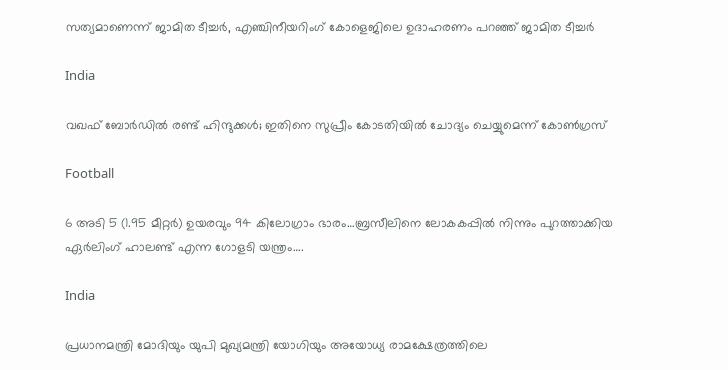സത്യമാണെന്ന് ജാമിത ടീച്ചര്‍, എഞ്ചിനീയറിംഗ് കോളെജിലെ ഉദാഹരണം പറഞ്ഞ് ജാമിത ടീച്ചര്‍

India

വഖഫ് ബോര്‍ഡില്‍ രണ്ട് ഹിന്ദുക്കള്‍; ഇതിനെ സുപ്രീം കോടതിയിൽ ചോദ്യം ചെയ്യുമെന്ന് കോൺഗ്രസ്

Football

6 അടി 5 (1.95 മീറ്റർ) ഉയരവും 94 കിലോഗ്രാം ഭാരം…ബ്രസീലിനെ ലോകകപ്പില്‍ നിന്നും പുറത്താക്കിയ ഏര്‍ലിംഗ് ഹാലണ്ട് എന്ന ഗോളടി യന്ത്രം….

India

പ്രധാനമന്ത്രി മോദിയും യുപി മുഖ്യമന്ത്രി യോഗിയും അയോധ്യ രാമക്ഷേത്രത്തിലെ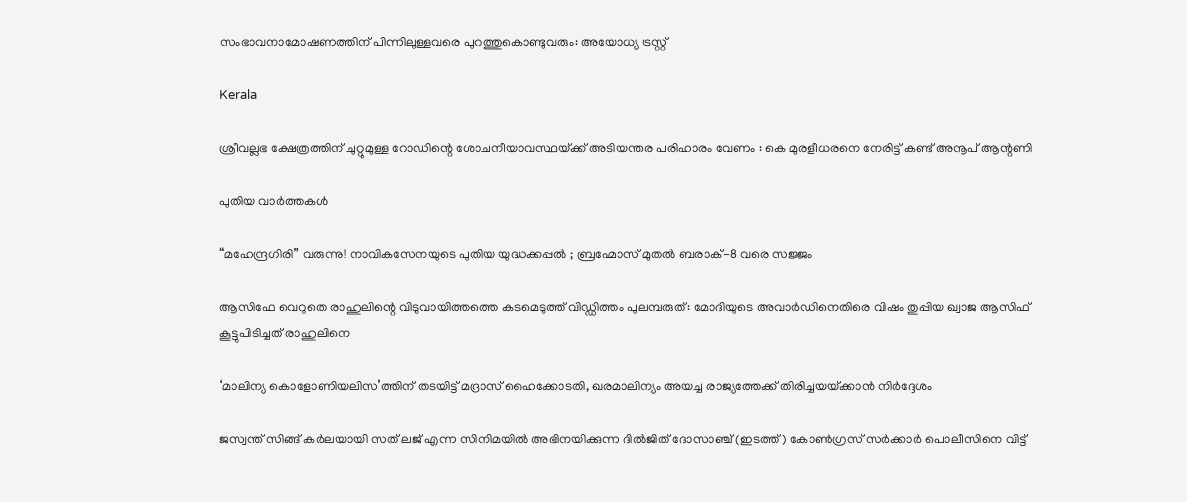സംഭാവനാമോഷണത്തിന് പിന്നിലുള്ളവരെ പുറത്തുകൊണ്ടുവരും: അയോധ്യ ട്രസ്റ്റ്

Kerala

ശ്രീവല്ലഭ ക്ഷേത്രത്തിന് ചുറ്റുമുള്ള റോഡിന്റെ ശോചനീയാവസ്ഥയ്‌ക്ക് അടിയന്തര പരിഹാരം വേണം : കെ മുരളീധരനെ നേരിട്ട് കണ്ട് അനൂപ് ആന്റണി

പുതിയ വാര്‍ത്തകള്‍

“മഹേന്ദ്രഗിരി” വരുന്നു! നാവികസേനയുടെ പുതിയ യുദ്ധക്കപ്പൽ ; ബ്രഹ്മോസ് മുതൽ ബരാക്-8 വരെ സജ്ജം

ആസിഫേ വെറുതെ രാഹുലിന്റെ വിടുവായിത്തത്തെ കടമെടുത്ത് വിഡ്ഡിത്തം പുലമ്പരുത്: മോദിയുടെ അവാർഡിനെതിരെ വിഷം തുപ്പിയ ഖ്വാജ ആസിഫ് കൂട്ടുപിടിച്ചത് രാഹുലിനെ

‘മാലിന്യ കൊളോണിയലിസ’ത്തിന് തടയിട്ട് മദ്രാസ് ഹൈക്കോടതി, ഖരമാലിന്യം അയച്ച രാജ്യത്തേക്ക് തിരിച്ചയയ്‌ക്കാന്‍ നിര്‍ദ്ദേശം

ജസ്വന്ത് സിങ്ങ് കര്‍ലയായി സത് ലജ് എന്ന സിനിമയില്‍ അഭിനയിക്കുന്ന ദില്‍ജിത് ദോസാഞ്ച് (ഇടത്ത്) കോണ്‍ഗ്രസ് സര്‍ക്കാര്‍ പൊലീസിനെ വിട്ട്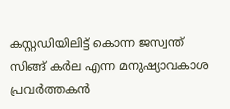കസ്റ്റഡിയിലിട്ട് കൊന്ന ജസ്വന്ത് സിങ്ങ് കര്‍ല എന്ന മനുഷ്യാവകാശ പ്രവര്‍ത്തകന്‍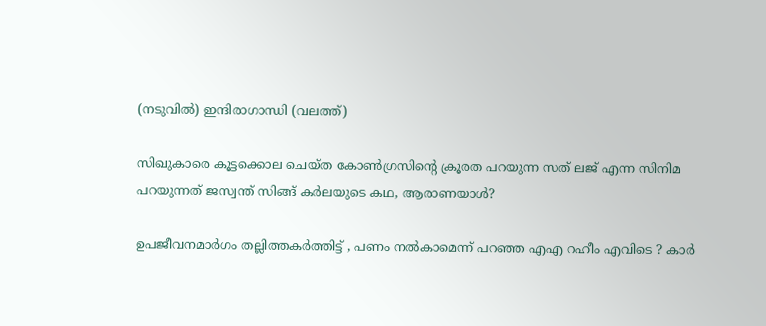(നടുവില്‍) ഇന്ദിരാഗാന്ധി (വലത്ത്)

സിഖുകാരെ കൂട്ടക്കൊല ചെയ്ത കോണ്‍ഗ്രസിന്റെ ക്രൂരത പറയുന്ന സത് ലജ് എന്ന സിനിമ പറയുന്നത് ജസ്വന്ത് സിങ്ങ് കര്‍ലയുടെ കഥ, ആരാണയാള്‍?

ഉപജീവനമാർഗം തല്ലിത്തകർത്തിട്ട് , പണം നൽകാമെന്ന് പറഞ്ഞ എഎ റഹീം എവിടെ ? കാർ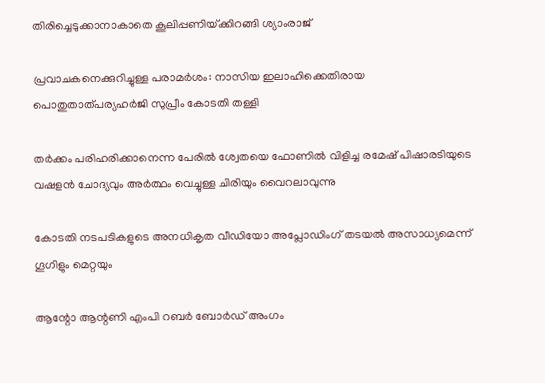തിരിച്ചെടുക്കാനാകാതെ കൂലിപ്പണിയ്‌ക്കിറങ്ങി ശ്യാംരാജ്

പ്രവാചകനെക്കുറിച്ചുള്ള പരാമര്‍ശം: നാസിയ ഇലാഹിക്കെതിരായ പൊതുതാത്പര്യഹര്‍ജി സുപ്രീം കോടതി തള്ളി

തര്‍ക്കം പരിഹരിക്കാനെന്ന പേരില്‍ ശ്വേതയെ ഫോണില്‍ വിളിച്ച രമേഷ് പിഷാരടിയുടെ വഷളന്‍ ചോദ്യവും അര്‍ത്ഥം വെച്ചുള്ള ചിരിയും വൈറലാവുന്നു

കോടതി നടപടികളുടെ അനധികൃത വീഡിയോ അപ്ലോഡിംഗ് തടയല്‍ അസാധ്യമെന്ന് ഗൂഗിളും മെറ്റയും

ആന്റോ ആന്റണി എംപി റബര്‍ ബോര്‍ഡ് അംഗം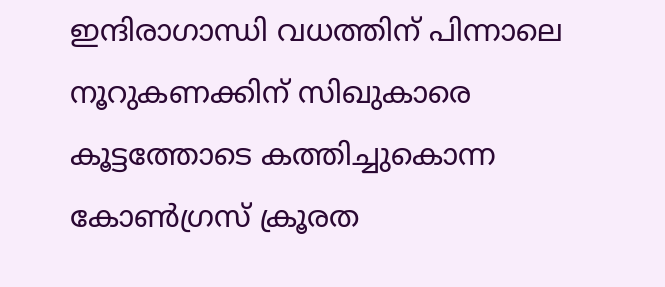ഇന്ദിരാഗാന്ധി വധത്തിന് പിന്നാലെ നൂറുകണക്കിന് സിഖുകാരെ കൂട്ടത്തോടെ കത്തിച്ചുകൊന്ന കോണ്‍ഗ്രസ് ക്രൂരത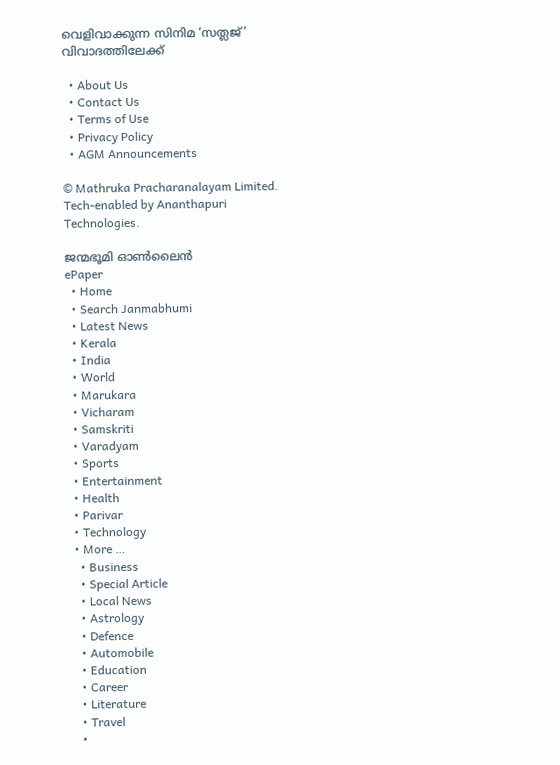വെളിവാക്കുന്ന സിനിമ ‘സത്ലജ്’ വിവാദത്തിലേക്ക്

  • About Us
  • Contact Us
  • Terms of Use
  • Privacy Policy
  • AGM Announcements

© Mathruka Pracharanalayam Limited.
Tech-enabled by Ananthapuri Technologies.

ജന്മഭൂമി ഓണ്‍ലൈന്‍
ePaper
  • Home
  • Search Janmabhumi
  • Latest News
  • Kerala
  • India
  • World
  • Marukara
  • Vicharam
  • Samskriti
  • Varadyam
  • Sports
  • Entertainment
  • Health
  • Parivar
  • Technology
  • More …
    • Business
    • Special Article
    • Local News
    • Astrology
    • Defence
    • Automobile
    • Education
    • Career
    • Literature
    • Travel
    •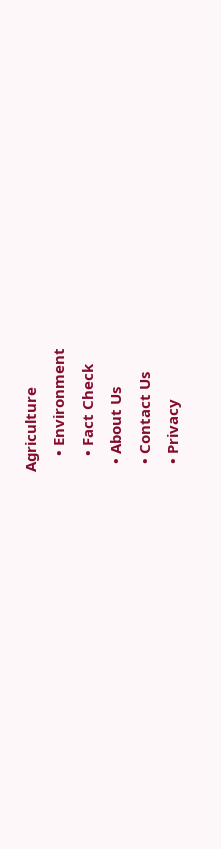Agriculture
    • Environment
    • Fact Check
  • About Us
  • Contact Us
  • Privacy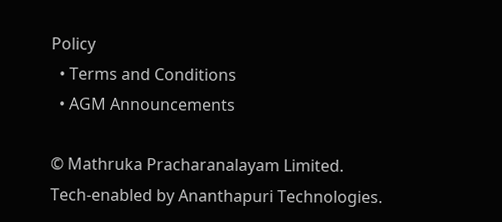Policy
  • Terms and Conditions
  • AGM Announcements

© Mathruka Pracharanalayam Limited.
Tech-enabled by Ananthapuri Technologies.